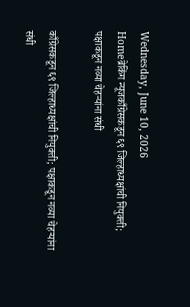Wednesday, June 10, 2026
Homeब्रेकिंग न्यूजकाँग्रेसकडून ६९ जिल्हाध्यक्षांची नियुक्ती; पक्षाकडून नव्या चेहऱ्यांना संधी

काँग्रेसकडून ६९ जिल्हाध्यक्षांची नियुक्ती; पक्षाकडून नव्या चेहऱ्यांना संधी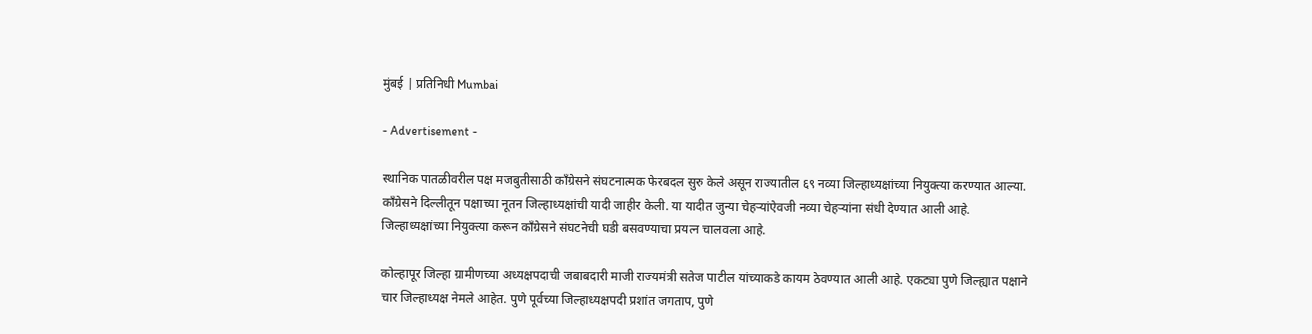मुंबई | प्रतिनिधी Mumbai

- Advertisement -

स्थानिक पातळीवरील पक्ष मजबुतीसाठी काँग्रेसने संघटनात्मक फेरबदल सुरु केले असून राज्यातील ६९ नव्या जिल्हाध्यक्षांच्या नियुक्त्या करण्यात आल्या. काँग्रेसने दिल्लीतून पक्षाच्या नूतन जिल्हाध्यक्षांची यादी जाहीर केली. या यादीत जुन्या चेहऱ्यांऐवजी नव्या चेहऱ्यांना संधी देण्यात आली आहे. जिल्हाध्यक्षांच्या नियुक्त्या करून काँग्रेसने संघटनेची घडी बसवण्याचा प्रयत्न चालवला आहे.

कोल्हापूर जिल्हा ग्रामीणच्या अध्यक्षपदाची जबाबदारी माजी राज्यमंत्री सतेज पाटील यांच्याकडे कायम ठेवण्यात आली आहे. एकट्या पुणे जिल्ह्यात पक्षाने चार जिल्हाध्यक्ष नेमले आहेत. पुणे पूर्वच्या जिल्हाध्यक्षपदी प्रशांत जगताप, पुणे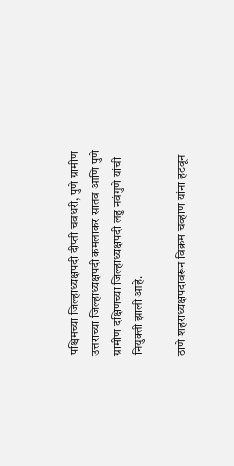पश्चिमच्या जिल्हाध्यक्षपदी दीप्ती चवधरी, पुणे ग्रामीण उत्तराच्या जिल्हाध्यक्षपदी कमलाकर सातव आणि पुणे ग्रामीण दक्षिणच्या जिल्हाध्यक्षपदी लहु नवंगुणे यांची नियुक्ती झाली आहे.

ठाणे शहराध्यक्षपदावरून विक्रम चव्हाण यांना हटवून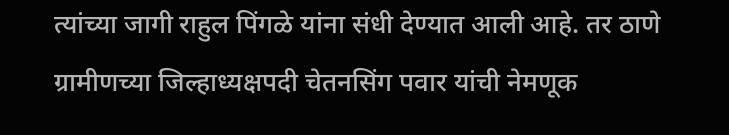त्यांच्या जागी राहुल पिंगळे यांना संधी देण्यात आली आहे. तर ठाणे ग्रामीणच्या जिल्हाध्यक्षपदी चेतनसिंग पवार यांची नेमणूक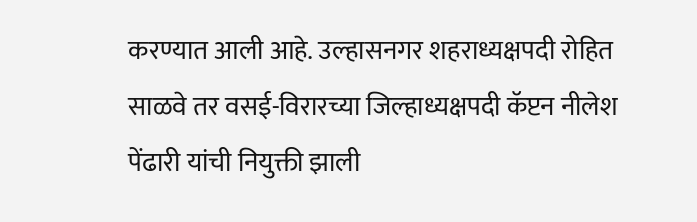करण्यात आली आहे. उल्हासनगर शहराध्यक्षपदी रोहित साळवे तर वसई-विरारच्या जिल्हाध्यक्षपदी कॅप्टन नीलेश पेंढारी यांची नियुक्ती झाली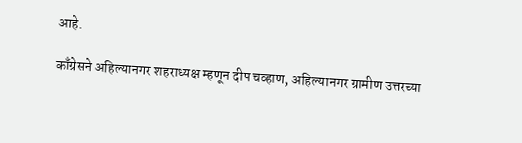आहे.

काँग्रेसने अहिल्यानगर शहराध्यक्ष म्हणून दीप चव्हाण, अहिल्यानगर ग्रामीण उत्तरच्या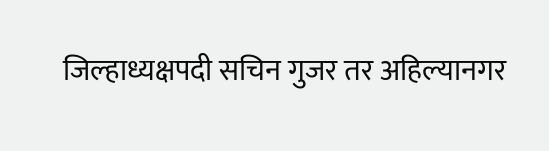जिल्हाध्यक्षपदी सचिन गुजर तर अहिल्यानगर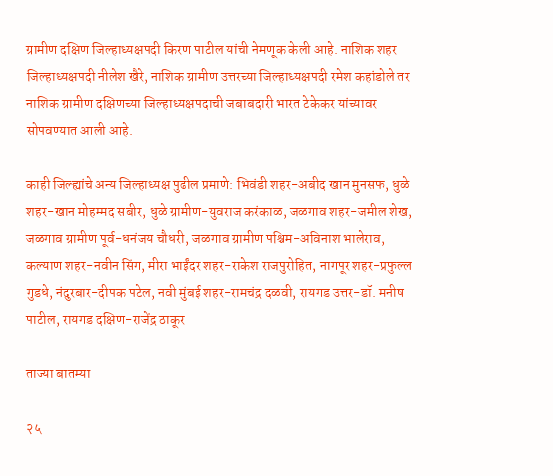ग्रामीण दक्षिण जिल्हाध्यक्षपदी किरण पाटील यांची नेमणूक केली आहे. नाशिक शहर जिल्हाध्यक्षपदी नीलेश खैरे, नाशिक ग्रामीण उत्तरच्या जिल्हाध्यक्षपदी रमेश कहांडोले तर नाशिक ग्रामीण दक्षिणच्या जिल्हाध्यक्षपदाची जबाबदारी भारत टेकेकर यांच्यावर सोपवण्यात आली आहे.

काही जिल्ह्यांचे अन्य जिल्हाध्यक्ष पुढील प्रमाणे: भिवंडी शहर-अबीद खान मुनसफ, धुळे शहर-खान मोहम्मद सबीर, धुळे ग्रामीण-युवराज करंकाळ, जळगाव शहर-जमील शेख, जळगाव ग्रामीण पूर्व-धनंजय चौधरी, जळगाव ग्रामीण पश्चिम-अविनाश भालेराव, कल्याण शहर-नवीन सिंग, मीरा भाईंदर शहर-राकेश राजपुरोहित, नागपूर शहर-प्रफुल्ल गुडधे, नंदुरबार-दीपक पटेल, नवी मुंबई शहर-रामचंद्र दळवी, रायगड उत्तर-डॉ. मनीष पाटील, रायगड दक्षिण-राजेंद्र ठाकूर

ताज्या बातम्या

२५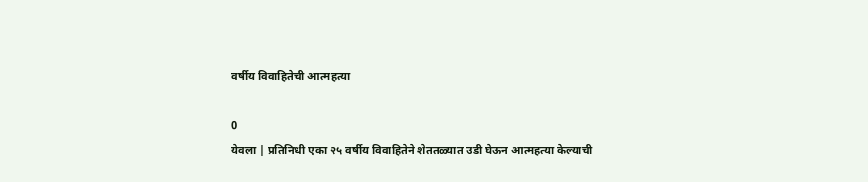वर्षीय विवाहितेची आत्महत्या

0
येवला | प्रतिनिधी एका २५ वर्षीय विवाहितेने शेततळ्यात उडी घेऊन आत्महत्या केल्याची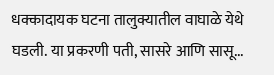धक्कादायक घटना तालुक्यातील वाघाळे येथे घडली. या प्रकरणी पती, सासरे आणि सासू...